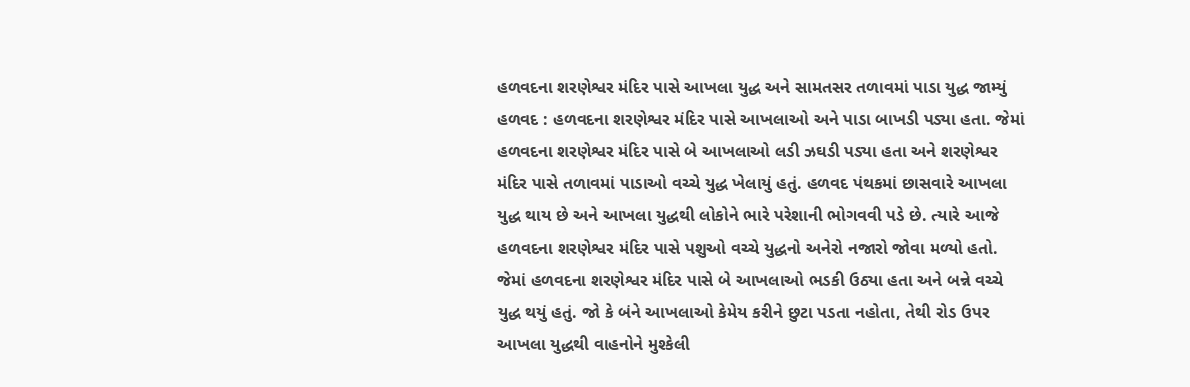હળવદના શરણેશ્વર મંદિર પાસે આખલા યુદ્ધ અને સામતસર તળાવમાં પાડા યુદ્ધ જામ્યું હળવદ : હળવદના શરણેશ્વર મંદિર પાસે આખલાઓ અને પાડા બાખડી પડ્યા હતા. જેમાં હળવદના શરણેશ્વર મંદિર પાસે બે આખલાઓ લડી ઝઘડી પડ્યા હતા અને શરણેશ્વર મંદિર પાસે તળાવમાં પાડાઓ વચ્ચે યુદ્ધ ખેલાયું હતું. હળવદ પંથકમાં છાસવારે આખલા યુદ્ધ થાય છે અને આખલા યુદ્ધથી લોકોને ભારે પરેશાની ભોગવવી પડે છે. ત્યારે આજે હળવદના શરણેશ્વર મંદિર પાસે પશુઓ વચ્ચે યુદ્ધનો અનેરો નજારો જોવા મળ્યો હતો. જેમાં હળવદના શરણેશ્વર મંદિર પાસે બે આખલાઓ ભડકી ઉઠ્યા હતા અને બન્ને વચ્ચે યુદ્ધ થયું હતું. જો કે બંને આખલાઓ કેમેય કરીને છુટા પડતા નહોતા, તેથી રોડ ઉપર આખલા યુદ્ધથી વાહનોને મુશ્કેલી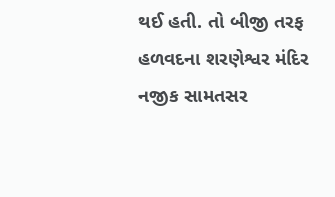થઈ હતી. તો બીજી તરફ હળવદના શરણેશ્વર મંદિર નજીક સામતસર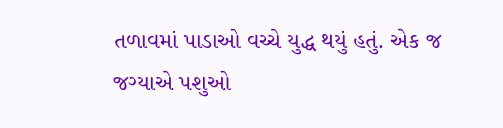તળાવમાં પાડાઓ વચ્ચે યુદ્ધ થયું હતું. એક જ જગ્યાએ પશુઓ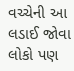વચ્ચેની આ લડાઈ જોવા લોકો પણ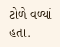ટોળે વળ્યાં હતા.